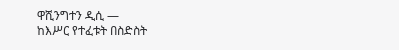ዋሺንግተን ዲሲ —
ከእሥር የተፈቱት በስድስት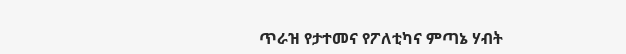ጥራዝ የታተመና የፖለቲካና ምጣኔ ሃብት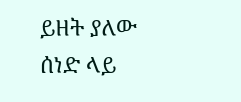ይዘት ያለው ሰነድ ላይ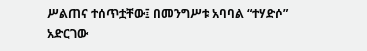ሥልጠና ተሰጥቷቸው፤ በመንግሥቱ አባባል “ተሃድሶ” አድርገው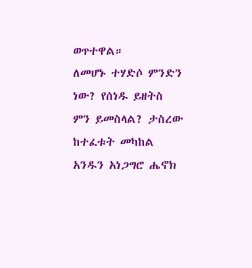ወጥተዋል።
ለመሆኑ ተሃድሶ ምንድን ነው? የሰነዱ ይዘትስ ምን ይመስላል? ታስረው ከተፈቱት መካከል አንዱን አነጋግሮ ሔኖክ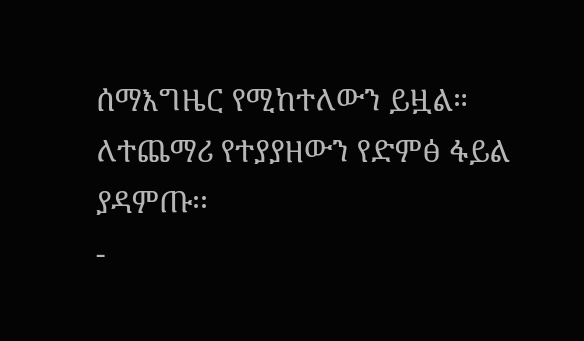ሰማእግዜር የሚከተለውን ይዟል።
ለተጨማሪ የተያያዘውን የድምፅ ፋይል ያዳምጡ፡፡
-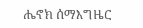ሔኖክ ሰማእግዜር